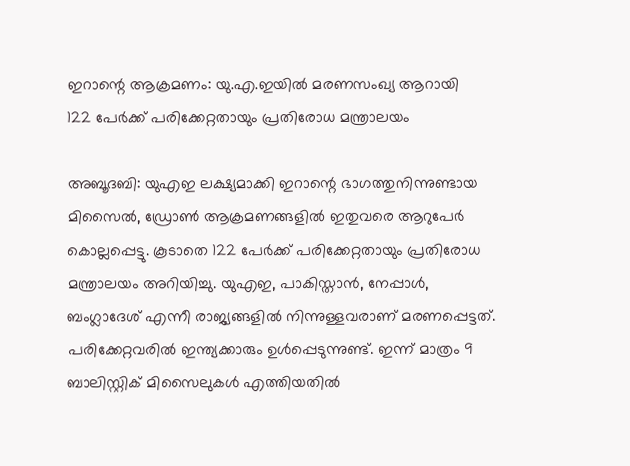ഇറാന്റെ ആക്രമണം: യു.എ.ഇയിൽ മരണസംഖ്യ ആറായി
122 പേർക്ക് പരിക്കേറ്റതായും പ്രതിരോധ മന്ത്രാലയം

അബൂദബി: യുഎഇ ലക്ഷ്യമാക്കി ഇറാന്റെ ഭാഗത്തുനിന്നുണ്ടായ മിസൈൽ, ഡ്രോൺ ആക്രമണങ്ങളിൽ ഇതുവരെ ആറുപേർ കൊല്ലപ്പെട്ടു. കൂടാതെ 122 പേർക്ക് പരിക്കേറ്റതായും പ്രതിരോധ മന്ത്രാലയം അറിയിച്ചു. യുഎഇ, പാകിസ്താൻ, നേപ്പാൾ, ബംഗ്ലാദേശ് എന്നീ രാജ്യങ്ങളിൽ നിന്നുള്ളവരാണ് മരണപ്പെട്ടത്. പരിക്കേറ്റവരിൽ ഇന്ത്യക്കാരും ഉൾപ്പെടുന്നുണ്ട്. ഇന്ന് മാത്രം 9 ബാലിസ്റ്റിക് മിസൈലുകൾ എത്തിയതിൽ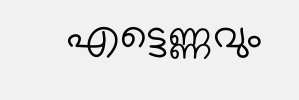എട്ടെണ്ണവും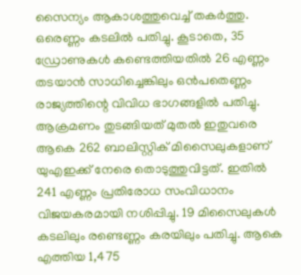സൈന്യം ആകാശത്തുവെച്ച് തകർത്തു. ഒരെണ്ണം കടലിൽ പതിച്ചു. കൂടാതെ, 35 ഡ്രോണുകൾ കണ്ടെത്തിയതിൽ 26 എണ്ണം തടയാൻ സാധിച്ചെങ്കിലും ഒൻപതെണ്ണം രാജ്യത്തിന്റെ വിവിധ ഭാഗങ്ങളിൽ പതിച്ചു.
ആക്രമണം തുടങ്ങിയത് മുതൽ ഇതുവരെ ആകെ 262 ബാലിസ്റ്റിക് മിസൈലുകളാണ് യുഎഇക്ക് നേരെ തൊടുത്തുവിട്ടത്. ഇതിൽ 241 എണ്ണം പ്രതിരോധ സംവിധാനം വിജയകരമായി നശിപ്പിച്ചു. 19 മിസൈലുകൾ കടലിലും രണ്ടെണ്ണം കരയിലും പതിച്ചു. ആകെ എത്തിയ 1,475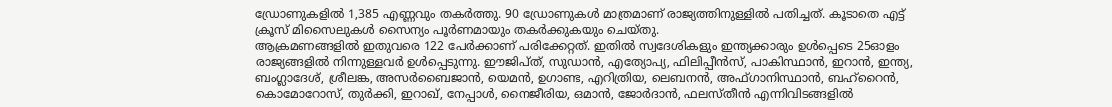ഡ്രോണുകളിൽ 1,385 എണ്ണവും തകർത്തു. 90 ഡ്രോണുകൾ മാത്രമാണ് രാജ്യത്തിനുള്ളിൽ പതിച്ചത്. കൂടാതെ എട്ട് ക്രൂസ് മിസൈലുകൾ സൈന്യം പൂർണമായും തകർക്കുകയും ചെയ്തു.
ആക്രമണങ്ങളിൽ ഇതുവരെ 122 പേർക്കാണ് പരിക്കേറ്റത്. ഇതിൽ സ്വദേശികളും ഇന്ത്യക്കാരും ഉൾപ്പെടെ 25ഓളം രാജ്യങ്ങളിൽ നിന്നുള്ളവർ ഉൾപ്പെടുന്നു. ഈജിപ്ത്, സുഡാൻ, എത്യോപ്യ, ഫിലിപ്പീൻസ്, പാകിസ്ഥാൻ, ഇറാൻ, ഇന്ത്യ, ബംഗ്ലാദേശ്, ശ്രീലങ്ക, അസർബൈജാൻ, യെമൻ, ഉഗാണ്ട, എറിത്രിയ, ലെബനൻ, അഫ്ഗാനിസ്ഥാൻ, ബഹ്റൈൻ, കൊമോറോസ്, തുർക്കി, ഇറാഖ്, നേപ്പാൾ, നൈജീരിയ, ഒമാൻ, ജോർദാൻ, ഫലസ്തീൻ എന്നിവിടങ്ങളിൽ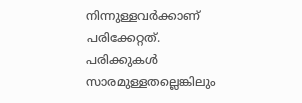നിന്നുള്ളവർക്കാണ് പരിക്കേറ്റത്. പരിക്കുകൾ സാരമുള്ളതല്ലെങ്കിലും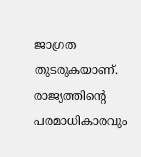ജാഗ്രത തുടരുകയാണ്. രാജ്യത്തിന്റെ പരമാധികാരവും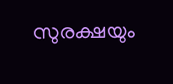സുരക്ഷയും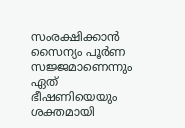സംരക്ഷിക്കാൻ സൈന്യം പൂർണ സജ്ജമാണെന്നും ഏത് ഭീഷണിയെയും ശക്തമായി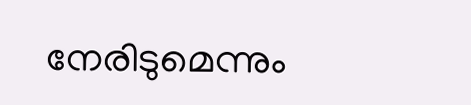നേരിടുമെന്നും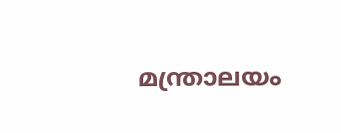മന്ത്രാലയം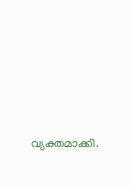വ്യക്തമാക്കി.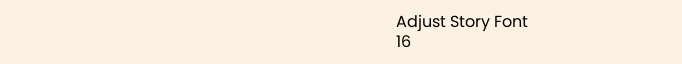Adjust Story Font
16